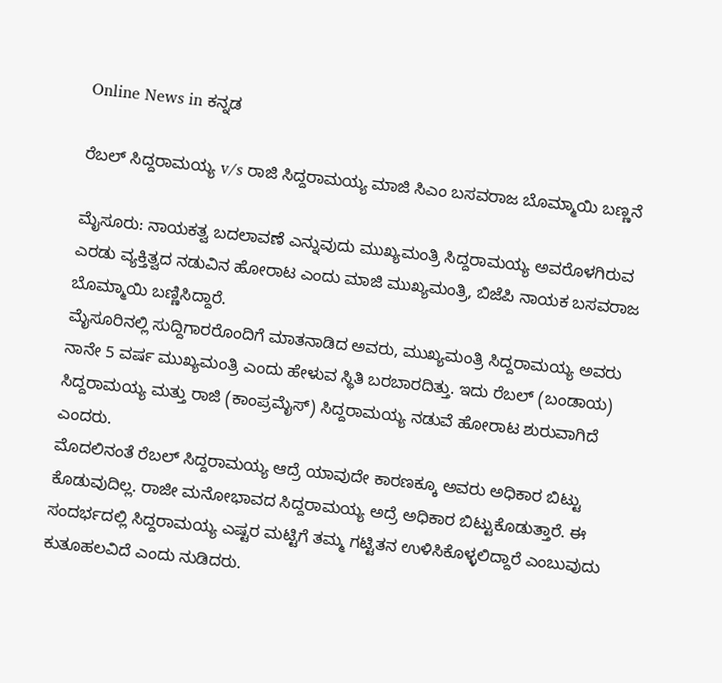Online News in ಕನ್ನಡ

ರೆಬಲ್ ಸಿದ್ದರಾಮಯ್ಯ v/s ರಾಜಿ ಸಿದ್ದರಾಮಯ್ಯ ಮಾಜಿ ಸಿಎಂ ಬಸವರಾಜ ಬೊಮ್ಮಾಯಿ ಬಣ್ಣನೆ

ಮೈಸೂರು: ನಾಯಕತ್ವ ಬದಲಾವಣೆ ಎನ್ನುವುದು ಮುಖ್ಯಮಂತ್ರಿ ಸಿದ್ದರಾಮಯ್ಯ ಅವರೊಳಗಿರುವ ಎರಡು ವ್ಯಕ್ತಿತ್ವದ ನಡುವಿನ ಹೋರಾಟ ಎಂದು ಮಾಜಿ ಮುಖ್ಯಮಂತ್ರಿ, ಬಿಜೆಪಿ ನಾಯಕ ಬಸವರಾಜ ಬೊಮ್ಮಾಯಿ ಬಣ್ಣಿಸಿದ್ದಾರೆ.
ಮೈಸೂರಿನಲ್ಲಿ ಸುದ್ದಿಗಾರರೊಂದಿಗೆ ಮಾತನಾಡಿದ ಅವರು, ಮುಖ್ಯಮಂತ್ರಿ ಸಿದ್ದರಾಮಯ್ಯ ಅವರು ನಾನೇ 5 ವರ್ಷ ಮುಖ್ಯಮಂತ್ರಿ ಎಂದು ಹೇಳುವ ಸ್ಥಿತಿ ಬರಬಾರದಿತ್ತು. ಇದು ರೆಬಲ್ (ಬಂಡಾಯ) ಸಿದ್ದರಾಮಯ್ಯ ಮತ್ತು ರಾಜಿ (ಕಾಂಪ್ರಮೈಸ್) ಸಿದ್ದರಾಮಯ್ಯ ನಡುವೆ ಹೋರಾಟ ಶುರುವಾಗಿದೆ ಎಂದರು.
ಮೊದಲಿನಂತೆ ರೆಬಲ್ ಸಿದ್ದರಾಮಯ್ಯ ಆದ್ರೆ ಯಾವುದೇ ಕಾರಣಕ್ಕೂ ಅವರು ಅಧಿಕಾರ ಬಿಟ್ಟು ಕೊಡುವುದಿಲ್ಲ. ರಾಜೀ ಮನೋಭಾವದ ಸಿದ್ದರಾಮಯ್ಯ ಅದ್ರೆ ಅಧಿಕಾರ ಬಿಟ್ಟುಕೊಡುತ್ತಾರೆ. ಈ ಸಂದರ್ಭದಲ್ಲಿ ಸಿದ್ದರಾಮಯ್ಯ ಎಷ್ಟರ ಮಟ್ಟಿಗೆ ತಮ್ಮ ಗಟ್ಟಿತನ ಉಳಿಸಿಕೊಳ್ಳಲಿದ್ದಾರೆ ಎಂಬುವುದು ಕುತೂಹಲವಿದೆ ಎಂದು ನುಡಿದರು.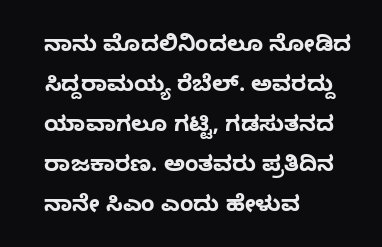ನಾನು ಮೊದಲಿನಿಂದಲೂ ನೋಡಿದ ಸಿದ್ದರಾಮಯ್ಯ ರೆಬೆಲ್. ಅವರದ್ದು ಯಾವಾಗಲೂ ಗಟ್ಟಿ, ಗಡಸುತನದ ರಾಜಕಾರಣ. ಅಂತವರು ಪ್ರತಿದಿನ ನಾನೇ ಸಿಎಂ ಎಂದು ಹೇಳುವ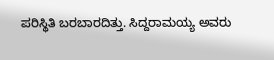ಪರಿಸ್ಥಿತಿ ಬರಬಾರದಿತ್ತು. ಸಿದ್ದರಾಮಯ್ಯ ಅವರು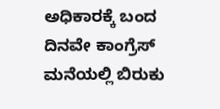ಅಧಿಕಾರಕ್ಕೆ ಬಂದ ದಿನವೇ ಕಾಂಗ್ರೆಸ್ ಮನೆಯಲ್ಲಿ ಬಿರುಕು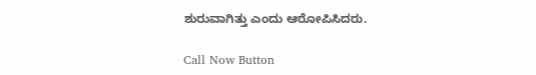ಶುರುವಾಗಿತ್ತು ಎಂದು ಆರೋಪಿಸಿದರು.

Call Now Button